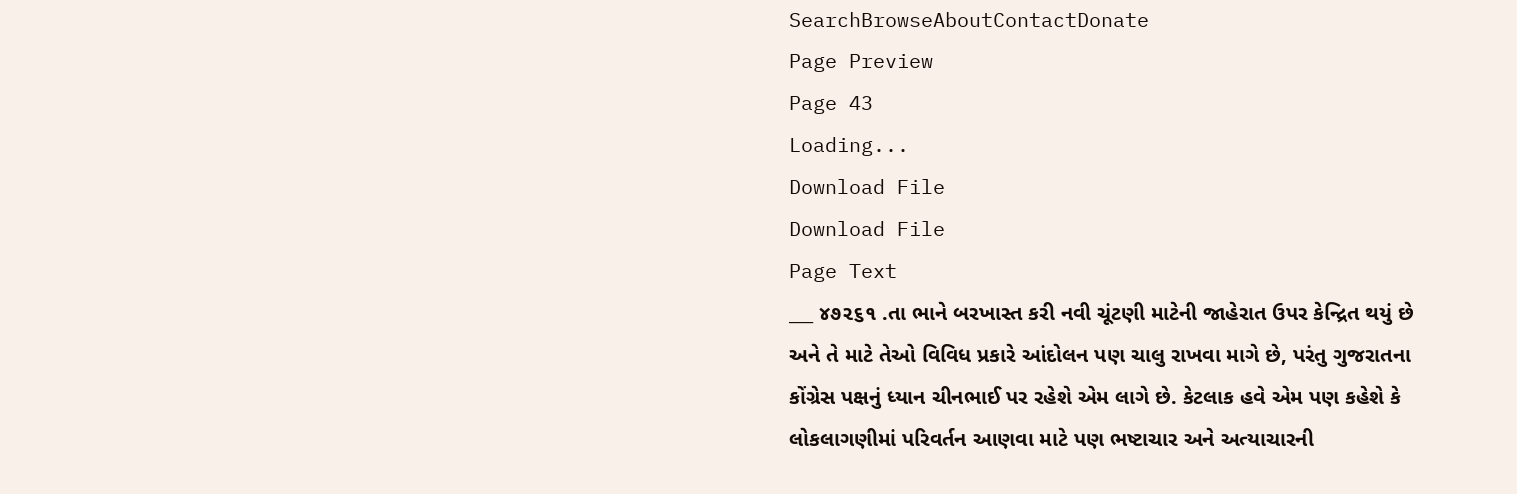SearchBrowseAboutContactDonate
Page Preview
Page 43
Loading...
Download File
Download File
Page Text
___ ૪૭૨૬૧ .તા ભાને બરખાસ્ત કરી નવી ચૂંટણી માટેની જાહેરાત ઉપર કેન્દ્રિત થયું છે અને તે માટે તેઓ વિવિધ પ્રકારે આંદોલન પણ ચાલુ રાખવા માગે છે, પરંતુ ગુજરાતના કોંગ્રેસ પક્ષનું ધ્યાન ચીનભાઈ પર રહેશે એમ લાગે છે. કેટલાક હવે એમ પણ કહેશે કે લોકલાગણીમાં પરિવર્તન આણવા માટે પણ ભષ્ટાચાર અને અત્યાચારની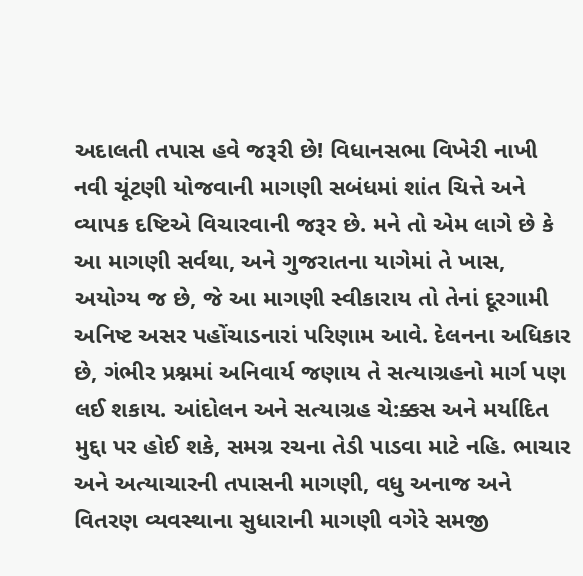અદાલતી તપાસ હવે જરૂરી છે! વિધાનસભા વિખેરી નાખી નવી ચૂંટણી યોજવાની માગણી સબંધમાં શાંત ચિત્તે અને વ્યાપક દષ્ટિએ વિચારવાની જરૂર છે. મને તો એમ લાગે છે કે આ માગણી સર્વથા, અને ગુજરાતના યાગેમાં તે ખાસ, અયોગ્ય જ છે, જે આ માગણી સ્વીકારાય તો તેનાં દૂરગામી અનિષ્ટ અસર પહોંચાડનારાં પરિણામ આવે. દેલનના અધિકાર છે, ગંભીર પ્રશ્નમાં અનિવાર્ય જણાય તે સત્યાગ્રહનો માર્ગ પણ લઈ શકાય. આંદોલન અને સત્યાગ્રહ ચે:ક્કસ અને મર્યાદિત મુદ્દા પર હોઈ શકે, સમગ્ર રચના તેડી પાડવા માટે નહિ. ભાચાર અને અત્યાચારની તપાસની માગણી, વધુ અનાજ અને વિતરણ વ્યવસ્થાના સુધારાની માગણી વગેરે સમજી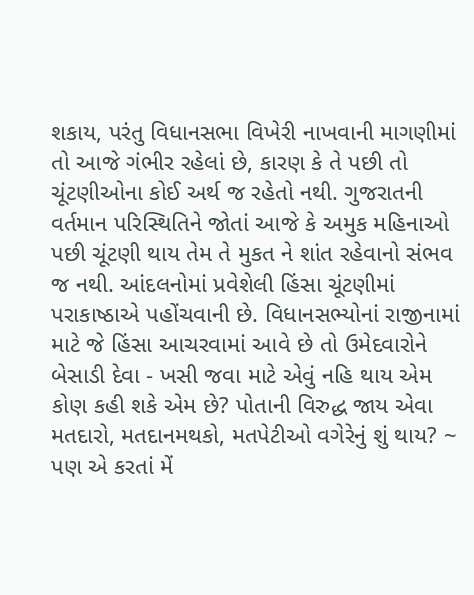શકાય, પરંતુ વિધાનસભા વિખેરી નાખવાની માગણીમાં તો આજે ગંભીર રહેલાં છે, કારણ કે તે પછી તો ચૂંટણીઓના કોઈ અર્થ જ રહેતો નથી. ગુજરાતની વર્તમાન પરિસ્થિતિને જોતાં આજે કે અમુક મહિનાઓ પછી ચૂંટણી થાય તેમ તે મુકત ને શાંત રહેવાનો સંભવ જ નથી. આંદલનોમાં પ્રવેશેલી હિંસા ચૂંટણીમાં પરાકાષ્ઠાએ પહોંચવાની છે. વિધાનસભ્યોનાં રાજીનામાં માટે જે હિંસા આચરવામાં આવે છે તો ઉમેદવારોને બેસાડી દેવા - ખસી જવા માટે એવું નહિ થાય એમ કોણ કહી શકે એમ છે? પોતાની વિરુદ્ધ જાય એવા મતદારો, મતદાનમથકો, મતપેટીઓ વગેરેનું શું થાય? ~ પણ એ કરતાં મેં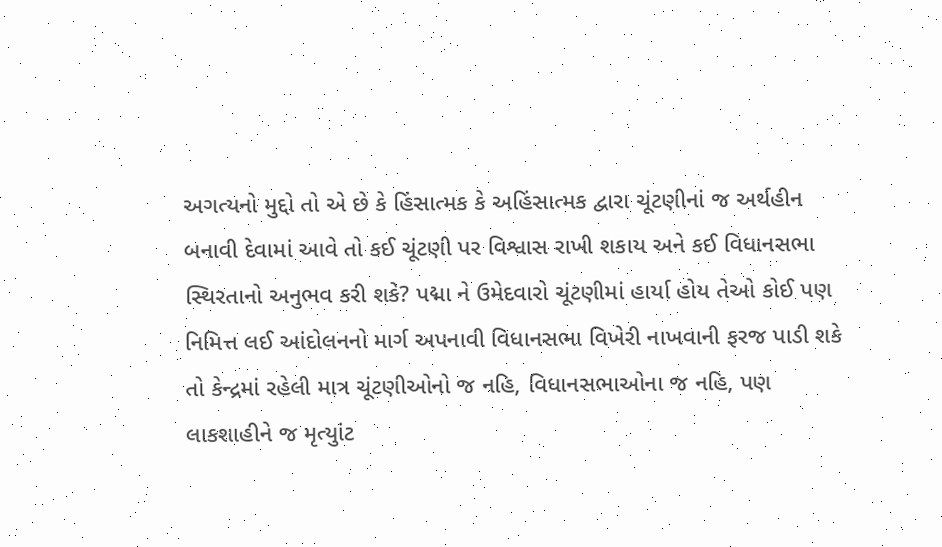અગત્યનો મુદ્દો તો એ છે કે હિંસાત્મક કે અહિંસાત્મક દ્વારા ચૂંટણીનાં જ અર્થહીન બનાવી દેવામાં આવે તો કઈ ચૂંટણી પર વિશ્વાસ રાખી શકાય અને કઈ વિધાનસભા સ્થિરતાનો અનુભવ કરી શકે? પદ્મા ને ઉમેદવારો ચૂંટણીમાં હાર્યા હોય તેઓ કોઈ પણ નિમિત્ત લઈ આંદોલનનો માર્ગ અપનાવી વિધાનસભા વિખેરી નાખવાની ફરજ પાડી શકે તો કેન્દ્રમાં રહેલી માત્ર ચૂંટણીઓનો જ નહિ, વિધાનસભાઓના જ નહિ, પણ લાકશાહીને જ મૃત્યુાંટ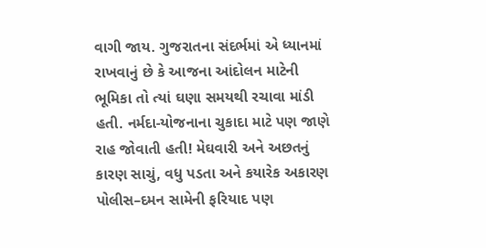વાગી જાય. ગુજરાતના સંદર્ભમાં એ ધ્યાનમાં રાખવાનું છે કે આજના આંદોલન માટેની ભૂમિકા તો ત્યાં ઘણા સમયથી રચાવા માંડી હતી. નર્મદા-યોજનાના ચુકાદા માટે પણ જાણે રાહ જોવાતી હતી! મેઘવારી અને અછતનું કારણ સાચું, વધુ પડતા અને કયારેક અકારણ પોલીસ–દમન સામેની ફરિયાદ પણ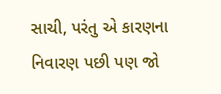સાચી, પરંતુ એ કારણના નિવારણ પછી પણ જો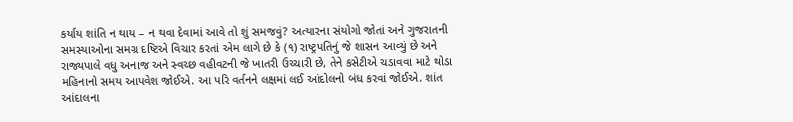કર્યાય શાંતિ ન થાય – ન થવા દેવામાં આવે તો શું સમજવું? અત્યારના સંયોગો જોતાં અને ગુજરાતની સમસ્યાઓના સમગ્ર દષ્ટિએ વિચાર કરતાં એમ લાગે છે કે (૧) રાષ્ટ્રપતિનું જે શાસન આવ્યું છે અને રાજ્યપાલે વધુ અનાજ અને સ્વચ્છ વહીવટની જે ખાતરી ઉચ્ચારી છે, તેને કસેટીએ ચડાવવા માટે થોડા મહિનાનો સમય આપવેશ જોઈએ. આ પરિ વર્તનને લક્ષમાં લઈ આંદોલનો બંધ કરવાં જોઈએ. શાંત આંદાલના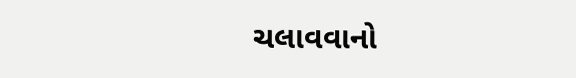ચલાવવાનો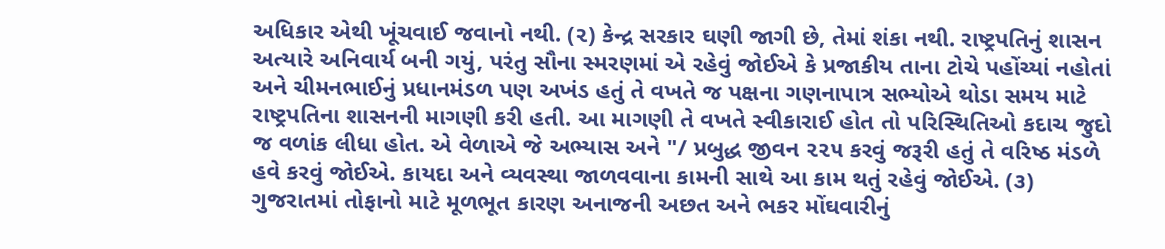અધિકાર એથી ખૂંચવાઈ જવાનો નથી. (૨) કેન્દ્ર સરકાર ઘણી જાગી છે, તેમાં શંકા નથી. રાષ્ટ્રપતિનું શાસન અત્યારે અનિવાર્ય બની ગયું, પરંતુ સૌના સ્મરણમાં એ રહેવું જોઈએ કે પ્રજાકીય તાના ટોચે પહોંચ્યાં નહોતાં અને ચીમનભાઈનું પ્રધાનમંડળ પણ અખંડ હતું તે વખતે જ પક્ષના ગણનાપાત્ર સભ્યોએ થોડા સમય માટે રાષ્ટ્રપતિના શાસનની માગણી કરી હતી. આ માગણી તે વખતે સ્વીકારાઈ હોત તો પરિસ્થિતિઓ કદાચ જુદો જ વળાંક લીધા હોત. એ વેળાએ જે અભ્યાસ અને "/ પ્રબુદ્ધ જીવન ૨૨૫ કરવું જરૂરી હતું તે વરિષ્ઠ મંડળે હવે કરવું જોઈએ. કાયદા અને વ્યવસ્થા જાળવવાના કામની સાથે આ કામ થતું રહેવું જોઈએ. (૩) ગુજરાતમાં તોફાનો માટે મૂળભૂત કારણ અનાજની અછત અને ભકર મોંઘવારીનું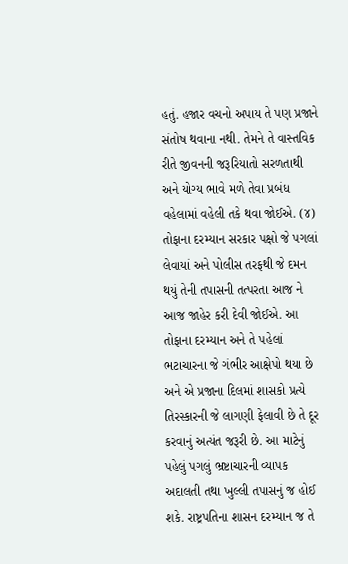હતું. હજાર વચનો અપાય તે પણ પ્રજાને સંતોષ થવાના નથી. તેમને તે વાસ્તવિક રીતે જીવનની જરૂરિયાતો સરળતાથી અને યોગ્ય ભાવે મળે તેવા પ્રબંધ વહેલામાં વહેલી તકે થવા જોઈએ. (૪) તોફાના દરમ્યાન સરકાર પક્ષો જે પગલાં લેવાયાં અને પોલીસ તરફથી જે દમન થયું તેની તપાસની તત્પરતા આજ ને આજ જાહેર કરી દેવી જોઈએ. આ તોફાના દરમ્યાન અને તે પહેલાં ભટાચારના જે ગંભીર આક્ષેપો થયા છે અને એ પ્રજાના દિલમાં શાસકો પ્રત્યે તિરસ્કારની જે લાગણી ફેલાવી છે તે દૂર કરવાનું અત્યંત જરૂરી છે. આ માટેનું પહેલું પગલું ભ્રષ્ટાચારની વ્યાપક અદાલતી તથા ખુલ્લી તપાસનું જ હોઈ શકે. રાષ્ટ્રપતિના શાસન દરમ્યાન જ તે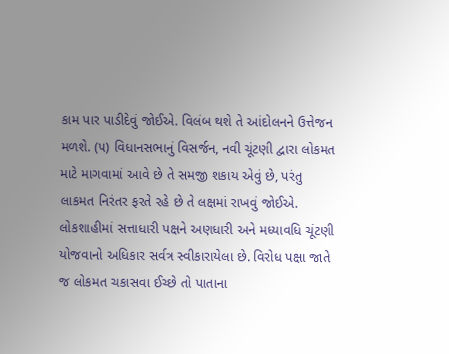કામ પાર પાડીદેવું જોઈએ. વિલંબ થશે તે આંદોલનને ઉત્તેજન મળશે. (૫) વિધાનસભાનું વિસર્જન, નવી ચૂંટણી દ્વારા લોકમત માટે માગવામાં આવે છે તે સમજી શકાય એવું છે, પરંતુ લાકમત નિરંતર ફરતે રહે છે તે લક્ષમાં રાખવું જોઈએ. લોકશાહીમાં સત્તાધારી પક્ષને અણધારી અને મધ્યાવધિ ચૂંટણી યોજવાનો અધિકાર સર્વત્ર સ્વીકારાયેલા છે. વિરોધ પક્ષા જાતે જ લોકમત ચકાસવા ઈચ્છે તો પાતાના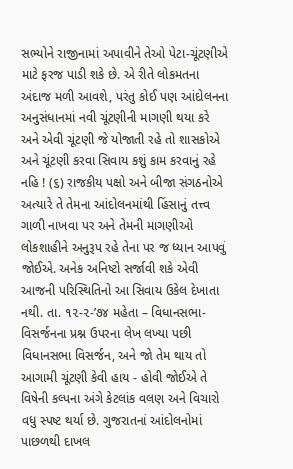સભ્યોને રાજીનામાં અપાવીને તેઓ પેટા-ચૂંટણીએ માટે ફરજ પાડી શકે છે. એ રીતે લોકમતના અંદાજ મળી આવશે, પરંતુ કોઈ પણ આંદોલનના અનુસંધાનમાં નવી ચૂંટણીની માગણી થયા કરે અને એવી ચૂંટણી જે યોજાતી રહે તો શાસકોએ અને ચૂંટણી કરવા સિવાય કશું કામ કરવાનું રહે નહિ ! (૬) રાજકીય પક્ષો અને બીજા સંગઠનોએ અત્યારે તે તેમના આંદોલનમાંથી હિંસાનું તત્ત્વ ગાળી નાખવા પર અને તેમની માગણીઓ લોકશાહીને અનુરૂપ રહે તેના પર જ ધ્યાન આપવું જોઈએ. અનેક અનિષ્ટો સર્જાવી શકે એવી આજની પરિસ્થિતિનો આ સિવાય ઉકેલ દેખાતા નથી. તા. ૧૨-૨-’૭૪ મહેતા – વિધાનસભા-વિસર્જનના પ્રશ્ન ઉપરના લેખ લખ્યા પછી વિધાનસભા વિસર્જન, અને જો તેમ થાય તો આગામી ચૂંટણી કેવી હાય - હોવી જોઈએ તે વિષેની કલ્પના અંગે કેટલાંક વલણ અને વિચારો વધુ સ્પષ્ટ થર્યા છે. ગુજરાતનાં આંદોલનોમાં પાછળથી દાખલ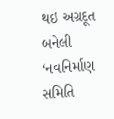થઇ અગ્રદૂત બનેલી ‘નવનિર્માણ સમિતિ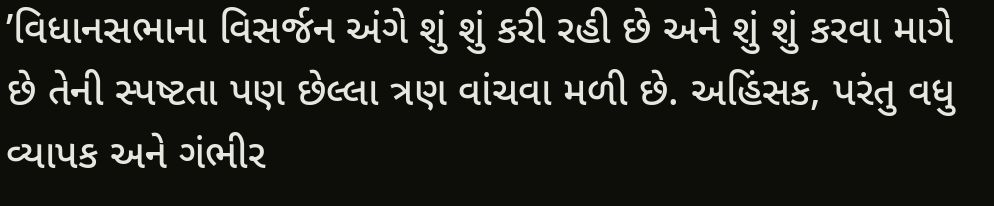’વિધાનસભાના વિસર્જન અંગે શું શું કરી રહી છે અને શું શું કરવા માગે છે તેની સ્પષ્ટતા પણ છેલ્લા ત્રણ વાંચવા મળી છે. અહિંસક, પરંતુ વધુ વ્યાપક અને ગંભીર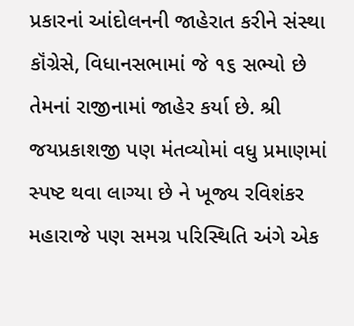પ્રકારનાં આંદોલનની જાહેરાત કરીને સંસ્થા કૉંગ્રેસે, વિધાનસભામાં જે ૧૬ સભ્યો છે તેમનાં રાજીનામાં જાહેર કર્યા છે. શ્રી જયપ્રકાશજી પણ મંતવ્યોમાં વધુ પ્રમાણમાં સ્પષ્ટ થવા લાગ્યા છે ને ખૂજ્ય રવિશંકર મહારાજે પણ સમગ્ર પરિસ્થિતિ અંગે એક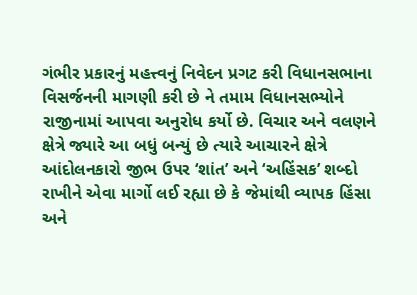ગંભીર પ્રકારનું મહત્ત્વનું નિવેદન પ્રગટ કરી વિધાનસભાના વિસર્જનની માગણી કરી છે ને તમામ વિધાનસભ્યોને રાજીનામાં આપવા અનુરોધ કર્યો છે. વિચાર અને વલણને ક્ષેત્રે જ્યારે આ બધું બન્યું છે ત્યારે આચારને ક્ષેત્રે આંદોલનકારો જીભ ઉપર ‘શાંત’ અને ‘અહિંસક’ શબ્દો રાખીને એવા માર્ગો લઈ રહ્યા છે કે જેમાંથી વ્યાપક હિંસા અને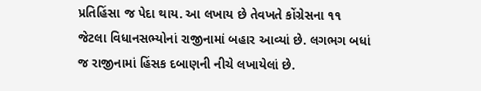પ્રતિહિંસા જ પેદા થાય. આ લખાય છે તેવખતે કોંગ્રેસના ૧૧ જેટલા વિધાનસભ્યોનાં રાજીનામાં બહાર આવ્યાં છે. લગભગ બધાં જ રાજીનામાં હિંસક દબાણની નીચે લખાયેલાં છે.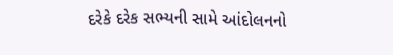દરેકે દરેક સભ્યની સામે આંદોલનનો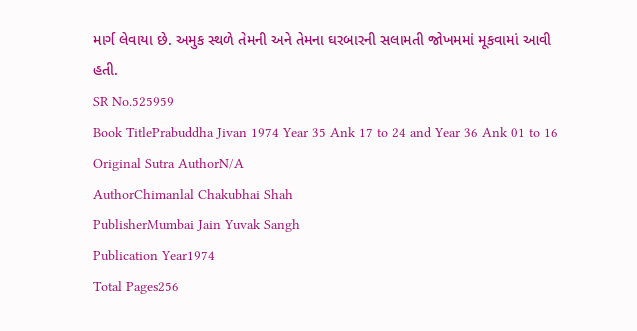માર્ગ લેવાયા છે. અમુક સ્થળે તેમની અને તેમના ઘરબારની સલામતી જોખમમાં મૂકવામાં આવી હતી.
SR No.525959
Book TitlePrabuddha Jivan 1974 Year 35 Ank 17 to 24 and Year 36 Ank 01 to 16
Original Sutra AuthorN/A
AuthorChimanlal Chakubhai Shah
PublisherMumbai Jain Yuvak Sangh
Publication Year1974
Total Pages256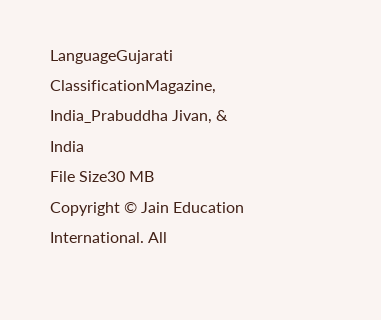LanguageGujarati
ClassificationMagazine, India_Prabuddha Jivan, & India
File Size30 MB
Copyright © Jain Education International. All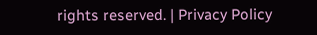rights reserved. | Privacy Policy